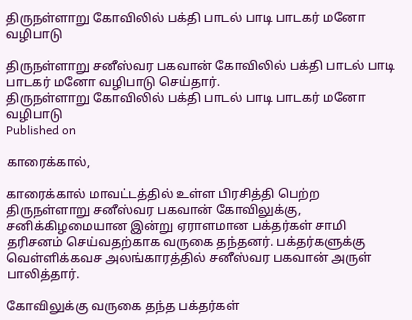திருநள்ளாறு கோவிலில் பக்தி பாடல் பாடி பாடகர் மனோ வழிபாடு

திருநள்ளாறு சனீஸ்வர பகவான் கோவிலில் பக்தி பாடல் பாடி பாடகர் மனோ வழிபாடு செய்தார்.
திருநள்ளாறு கோவிலில் பக்தி பாடல் பாடி பாடகர் மனோ வழிபாடு
Published on

காரைக்கால்,

காரைக்கால் மாவட்டத்தில் உள்ள பிரசித்தி பெற்ற திருநள்ளாறு சனீஸ்வர பகவான் கோவிலுக்கு, சனிக்கிழமையான இன்று ஏராளமான பக்தர்கள் சாமி தரிசனம் செய்வதற்காக வருகை தந்தனர். பக்தர்களுக்கு வெள்ளிக்கவச அலங்காரத்தில் சனீஸ்வர பகவான் அருள் பாலித்தார்.

கோவிலுக்கு வருகை தந்த பக்தர்கள்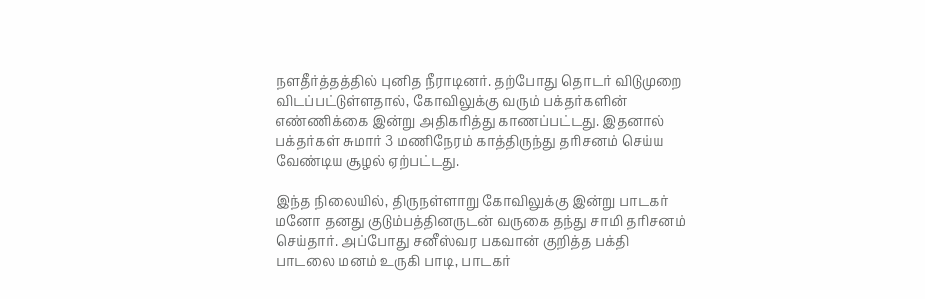நளதீர்த்தத்தில் புனித நீராடினர். தற்போது தொடர் விடுமுறை விடப்பட்டுள்ளதால், கோவிலுக்கு வரும் பக்தர்களின் எண்ணிக்கை இன்று அதிகரித்து காணப்பட்டது. இதனால் பக்தர்கள் சுமார் 3 மணிநேரம் காத்திருந்து தரிசனம் செய்ய வேண்டிய சூழல் ஏற்பட்டது.

இந்த நிலையில், திருநள்ளாறு கோவிலுக்கு இன்று பாடகர் மனோ தனது குடும்பத்தினருடன் வருகை தந்து சாமி தரிசனம் செய்தார். அப்போது சனீஸ்வர பகவான் குறித்த பக்தி பாடலை மனம் உருகி பாடி, பாடகர்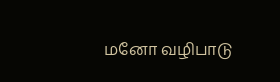மனோ வழிபாடு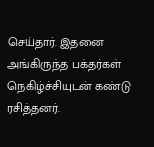செய்தார். இதனை அங்கிருந்த பக்தர்கள் நெகிழ்ச்சியுடன் கண்டு ரசித்தனர்.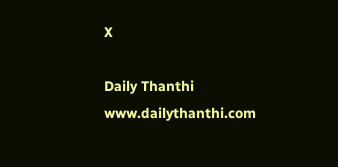X

Daily Thanthi
www.dailythanthi.com